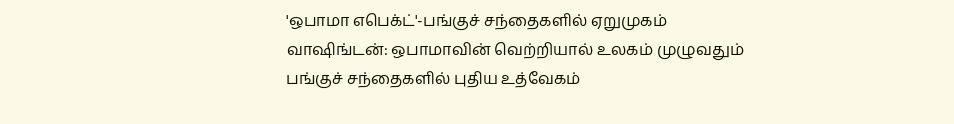'ஒபாமா எபெக்ட்'-பங்குச் சந்தைகளில் ஏறுமுகம்
வாஷிங்டன்: ஒபாமாவின் வெற்றியால் உலகம் முழுவதும் பங்குச் சந்தைகளில் புதிய உத்வேகம்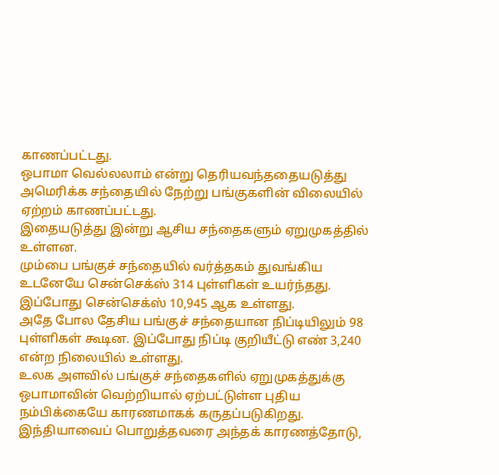காணப்பட்டது.
ஒபாமா வெல்லலாம் என்று தெரியவந்ததையடுத்து அமெரிக்க சந்தையில் நேற்று பங்குகளின் விலையில் ஏற்றம் காணப்பட்டது.
இதையடுத்து இன்று ஆசிய சந்தைகளும் ஏறுமுகத்தில் உள்ளன.
மும்பை பங்குச் சந்தையில் வர்த்தகம் துவங்கிய உடனேயே சென்செக்ஸ் 314 புள்ளிகள் உயர்ந்தது. இப்போது சென்செக்ஸ் 10,945 ஆக உள்ளது.
அதே போல தேசிய பங்குச் சந்தையான நிப்டியிலும் 98 புள்ளிகள் கூடின. இப்போது நிப்டி குறியீட்டு எண் 3,240 என்ற நிலையில் உள்ளது.
உலக அளவில் பங்குச் சந்தைகளில் ஏறுமுகத்துக்கு ஒபாமாவின் வெற்றியால் ஏற்பட்டுள்ள புதிய நம்பிக்கையே காரணமாகக் கருதப்படுகிறது.
இந்தியாவைப் பொறுத்தவரை அந்தக் காரணத்தோடு,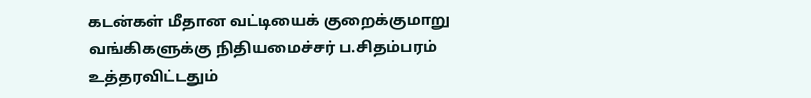கடன்கள் மீதான வட்டியைக் குறைக்குமாறு வங்கிகளுக்கு நிதியமைச்சர் ப.சிதம்பரம் உத்தரவிட்டதும்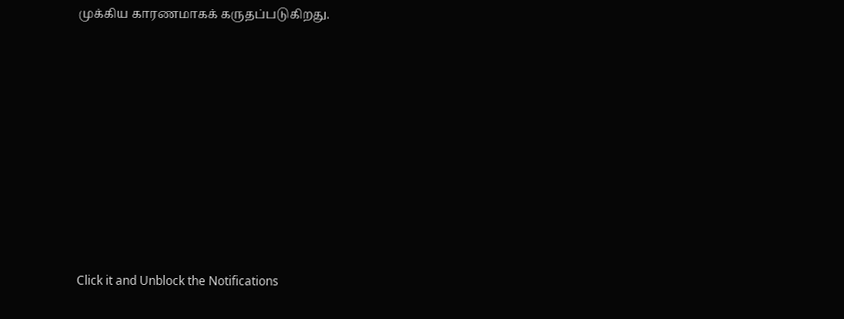முக்கிய காரணமாகக் கருதப்படுகிறது.












Click it and Unblock the Notifications